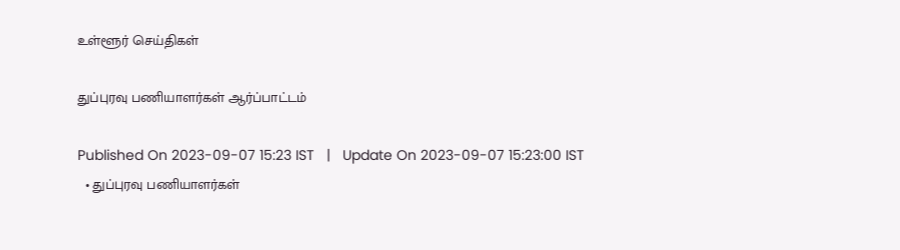உள்ளூர் செய்திகள்

துப்புரவு பணியாளர்கள் ஆர்ப்பாட்டம்

Published On 2023-09-07 15:23 IST   |   Update On 2023-09-07 15:23:00 IST
  • துப்புரவு பணியாளர்கள்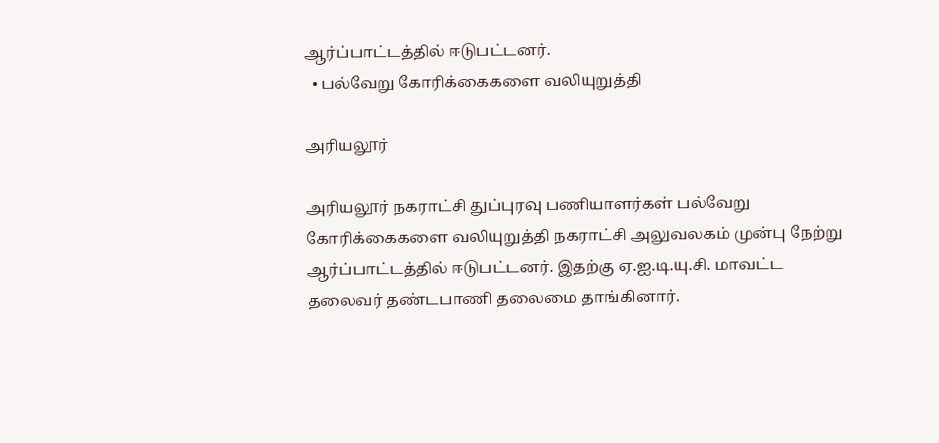ஆர்ப்பாட்டத்தில் ஈடுபட்டனர்.
  • பல்வேறு கோரிக்கைகளை வலியுறுத்தி

அரியலூர்

அரியலூர் நகராட்சி துப்புரவு பணியாளர்கள் பல்வேறு கோரிக்கைகளை வலியுறுத்தி நகராட்சி அலுவலகம் முன்பு நேற்று ஆர்ப்பாட்டத்தில் ஈடுபட்டனர். இதற்கு ஏ.ஐ.டி.யு.சி. மாவட்ட தலைவர் தண்டபாணி தலைமை தாங்கினார்.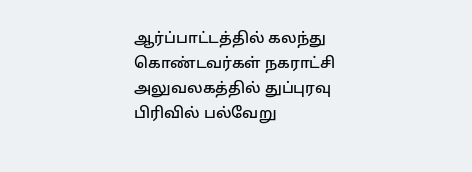ஆர்ப்பாட்டத்தில் கலந்து கொண்டவர்கள் நகராட்சி அலுவலகத்தில் துப்புரவு பிரிவில் பல்வேறு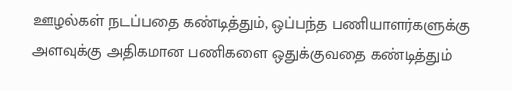ஊழல்கள் நடப்பதை கண்டித்தும், ஒப்பந்த பணியாளர்களுக்கு அளவுக்கு அதிகமான பணிகளை ஒதுக்குவதை கண்டித்தும்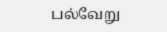பல்வேறு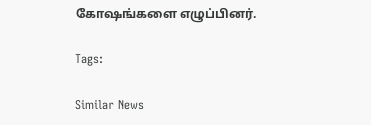கோஷங்களை எழுப்பினர்.

Tags:

Similar News